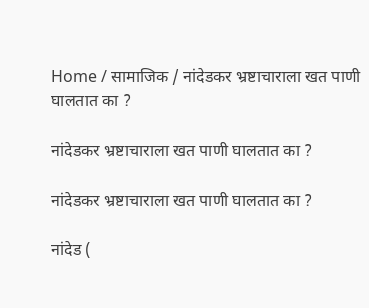Home / सामाजिक / नांदेडकर भ्रष्टाचाराला खत पाणी घालतात का ?

नांदेडकर भ्रष्टाचाराला खत पाणी घालतात का ?

नांदेडकर भ्रष्टाचाराला खत पाणी घालतात का ?

नांदेड (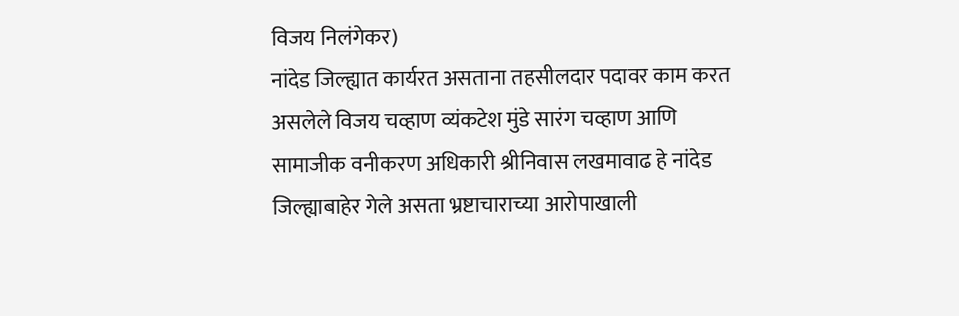विजय निलंगेकर)
नांदेड जिल्ह्यात कार्यरत असताना तहसीलदार पदावर काम करत असलेले विजय चव्हाण व्यंकटेश मुंडे सारंग चव्हाण आणि सामाजीक वनीकरण अधिकारी श्रीनिवास लखमावाढ हे नांदेड जिल्ह्याबाहेर गेले असता भ्रष्टाचाराच्या आरोपाखाली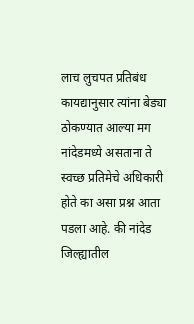लाच लुचपत प्रतिबंध कायद्यानुसार त्यांना बेड्या ठोकण्यात आल्या मग नांदेडमध्ये असताना ते स्वच्छ प्रतिमेचे अधिकारी होते का असा प्रश्न आता पडला आहे. की नांदेड जिल्ह्यातील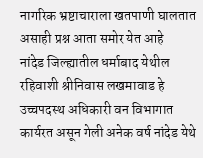नागरिक भ्रष्टाचाराला खतपाणी घालतात असाही प्रश्न आता समोर येत आहे
नांदेड जिल्ह्यातील धर्माबाद येथील रहिवाशी श्रीनिवास लखमावाड हे उच्चपदस्थ अधिकारी वन विभागात कार्यरत असून गेली अनेक वर्ष नांदेड येथे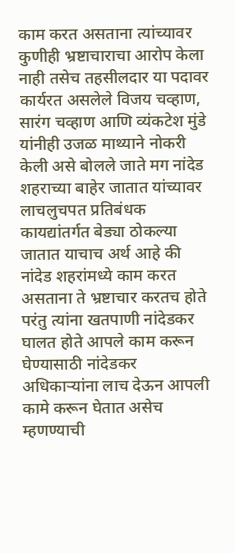काम करत असताना त्यांच्यावर कुणीही भ्रष्टाचाराचा आरोप केला नाही तसेच तहसीलदार या पदावर कार्यरत असलेले विजय चव्हाण, सारंग चव्हाण आणि व्यंकटेश मुंडे यांनीही उजळ माथ्याने नोकरी केली असे बोलले जाते मग नांदेड शहराच्या बाहेर जातात यांच्यावर लाचलुचपत प्रतिबंधक कायद्यांतर्गत बेड्या ठोकल्या जातात याचाच अर्थ आहे की नांदेड शहरांमध्ये काम करत असताना ते भ्रष्टाचार करतच होते परंतु त्यांना खतपाणी नांदेडकर घालत होते आपले काम करून घेण्यासाठी नांदेडकर अधिकाऱ्यांना लाच देऊन आपली कामे करून घेतात असेच म्हणण्याची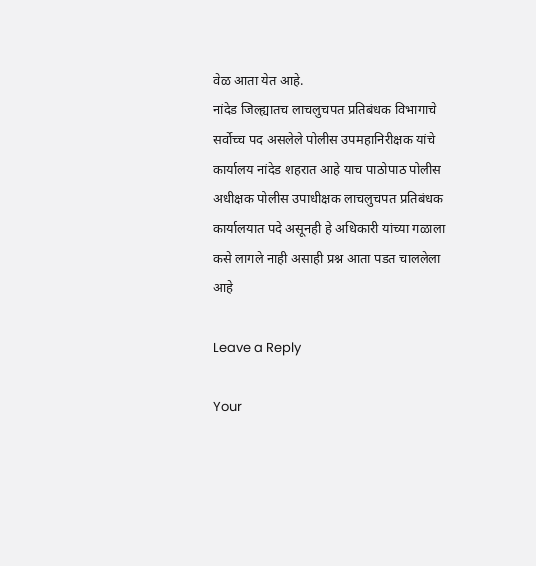वेळ आता येत आहे.
नांदेड जिल्ह्यातच लाचलुचपत प्रतिबंधक विभागाचे सर्वोच्च पद असलेले पोलीस उपमहानिरीक्षक यांचे कार्यालय नांदेड शहरात आहे याच पाठोपाठ पोलीस अधीक्षक पोलीस उपाधीक्षक लाचलुचपत प्रतिबंधक कार्यालयात पदे असूनही हे अधिकारी यांच्या गळाला कसे लागले नाही असाही प्रश्न आता पडत चाललेला आहे

Leave a Reply

Your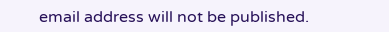email address will not be published.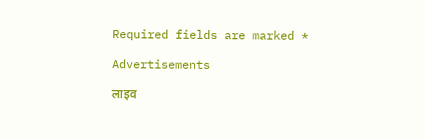Required fields are marked *

Advertisements

लाइव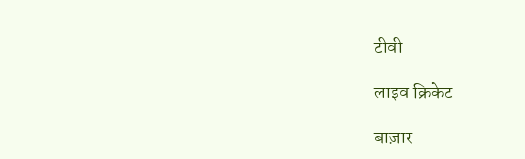टीवी

लाइव क्रिकेट

बाज़ार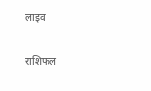लाइव

राशिफल